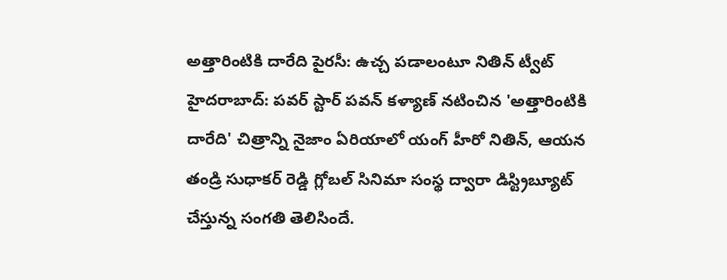అత్తారింటికి దారేది పైరసీ: ఉచ్చ పడాలంటూ నితిన్ ట్వీట్
హైదరాబాద్: పవర్ స్టార్ పవన్ కళ్యాణ్ నటించిన 'అత్తారింటికి దారేది' చిత్రాన్ని నైజాం ఏరియాలో యంగ్ హీరో నితిన్, ఆయన తండ్రి సుధాకర్ రెడ్డి గ్లోబల్ సినిమా సంస్థ ద్వారా డిస్ట్రిబ్యూట్ చేస్తున్న సంగతి తెలిసిందే.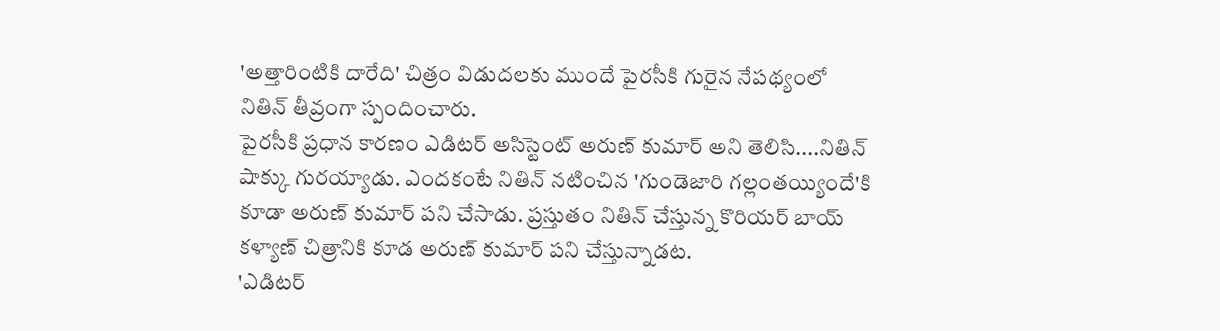'అత్తారింటికి దారేది' చిత్రం విడుదలకు ముందే పైరసీకి గురైన నేపథ్యంలో నితిన్ తీవ్రంగా స్పందించారు.
పైరసీకి ప్రధాన కారణం ఎడిటర్ అసిస్టెంట్ అరుణ్ కుమార్ అని తెలిసి....నితిన్ షాక్కు గురయ్యాడు. ఎందకంటే నితిన్ నటించిన 'గుండెజారి గల్లంతయ్యిందే'కి కూడా అరుణ్ కుమార్ పని చేసాడు. ప్రస్తుతం నితిన్ చేస్తున్న కొరియర్ బాయ్ కళ్యాణ్ చిత్రానికి కూడ అరుణ్ కుమార్ పని చేస్తున్నాడట.
'ఎడిటర్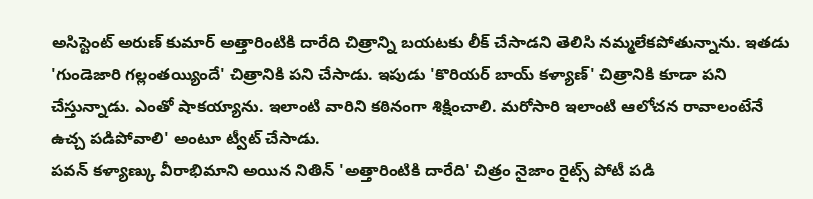అసిస్టెంట్ అరుణ్ కుమార్ అత్తారింటికి దారేది చిత్రాన్ని బయటకు లీక్ చేసాడని తెలిసి నమ్మలేకపోతున్నాను. ఇతడు 'గుండెజారి గల్లంతయ్యిందే' చిత్రానికి పని చేసాడు. ఇపుడు 'కొరియర్ బాయ్ కళ్యాణ్' చిత్రానికి కూడా పని చేస్తున్నాడు. ఎంతో షాకయ్యాను. ఇలాంటి వారిని కఠినంగా శిక్షించాలి. మరోసారి ఇలాంటి ఆలోచన రావాలంటేనే ఉచ్చ పడిపోవాలి' అంటూ ట్వీట్ చేసాడు.
పవన్ కళ్యాణ్కు వీరాభిమాని అయిన నితిన్ 'అత్తారింటికి దారేది' చిత్రం నైజాం రైట్స్ పోటీ పడి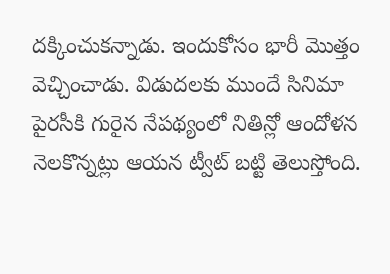దక్కించుకన్నాడు. ఇందుకోసం భారీ మొత్తం వెచ్చించాడు. విడుదలకు ముందే సినిమా పైరసీకి గురైన నేపథ్యంలో నితిన్లో ఆందోళన నెలకొన్నట్లు ఆయన ట్వీట్ బట్టి తెలుస్తోంది.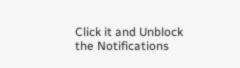Click it and Unblock the Notifications